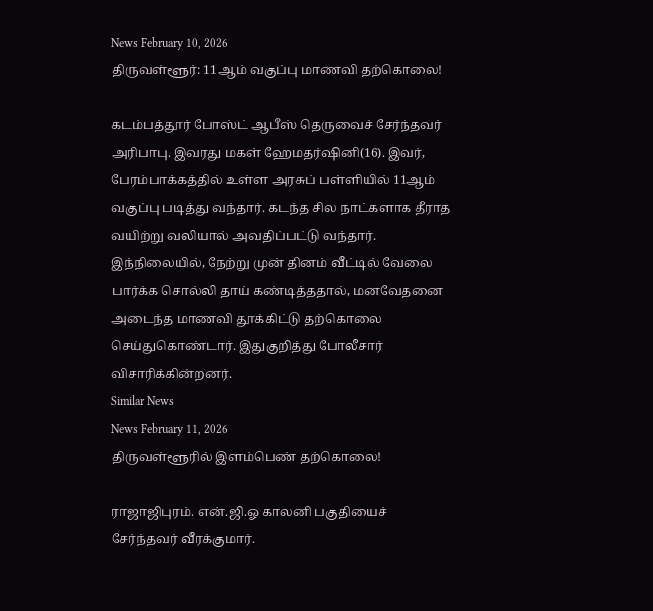News February 10, 2026
திருவள்ளூர்: 11ஆம் வகுப்பு மாணவி தற்கொலை!

கடம்பத்தூர் போஸ்ட் ஆபீஸ் தெருவைச் சேர்ந்தவர் அரிபாபு. இவரது மகள் ஹேமதர்ஷினி(16). இவர், பேரம்பாக்கத்தில் உள்ள அரசுப் பள்ளியில் 11ஆம் வகுப்பு படித்து வந்தார். கடந்த சில நாட்களாக தீராத வயிற்று வலியால் அவதிப்பட்டு வந்தார். இந்நிலையில், நேற்று முன் தினம் வீட்டில் வேலை பார்க்க சொல்லி தாய் கண்டித்ததால், மனவேதனை அடைந்த மாணவி தூக்கிட்டு தற்கொலை செய்துகொண்டார். இதுகுறித்து போலீசார் விசாரிக்கின்றனர்.
Similar News
News February 11, 2026
திருவள்ளூரில் இளம்பெண் தற்கொலை!

ராஜாஜிபுரம். என்.ஜி.ஓ காலனி பகுதியைச் சேர்ந்தவர் வீரக்குமார்.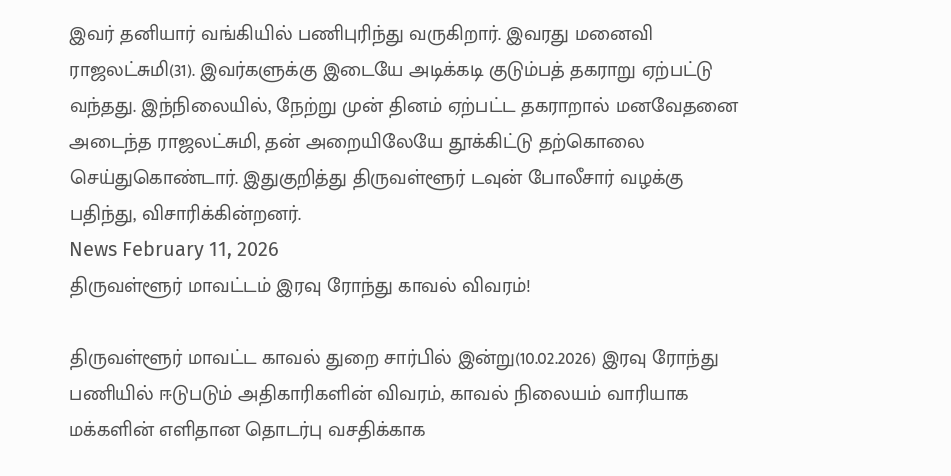இவர் தனியார் வங்கியில் பணிபுரிந்து வருகிறார். இவரது மனைவி ராஜலட்சுமி(31). இவர்களுக்கு இடையே அடிக்கடி குடும்பத் தகராறு ஏற்பட்டு வந்தது. இந்நிலையில், நேற்று முன் தினம் ஏற்பட்ட தகராறால் மனவேதனை அடைந்த ராஜலட்சுமி, தன் அறையிலேயே தூக்கிட்டு தற்கொலை செய்துகொண்டார். இதுகுறித்து திருவள்ளூர் டவுன் போலீசார் வழக்கு பதிந்து, விசாரிக்கின்றனர்.
News February 11, 2026
திருவள்ளூர் மாவட்டம் இரவு ரோந்து காவல் விவரம்!

திருவள்ளூர் மாவட்ட காவல் துறை சார்பில் இன்று(10.02.2026) இரவு ரோந்து பணியில் ஈடுபடும் அதிகாரிகளின் விவரம், காவல் நிலையம் வாரியாக மக்களின் எளிதான தொடர்பு வசதிக்காக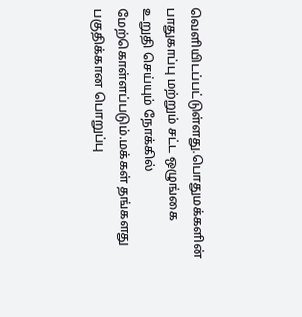வெளியிடப்பட்டுள்ளது.பொதுமக்களின் பாதுகாப்பு மற்றும் சட்ட ஒழுங்கை உறுதி செய்யும் நோக்கில் மேற்கொள்ளப்படும்.மக்கள் தங்களது பகுதிக்கான பொறுப்பு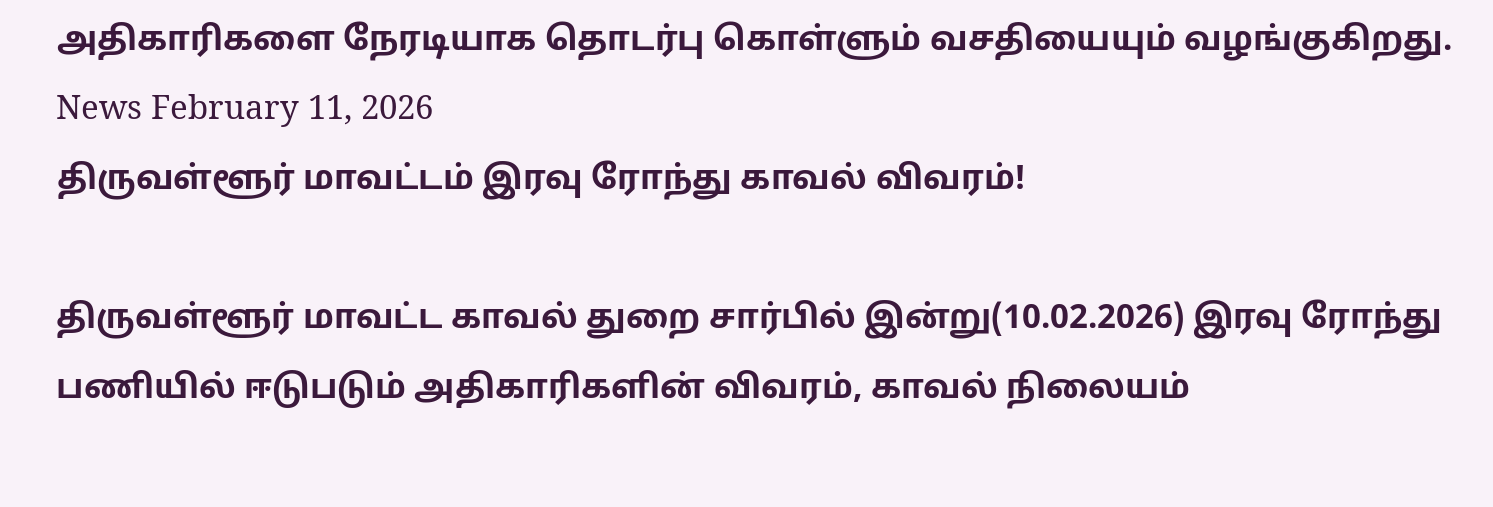அதிகாரிகளை நேரடியாக தொடர்பு கொள்ளும் வசதியையும் வழங்குகிறது.
News February 11, 2026
திருவள்ளூர் மாவட்டம் இரவு ரோந்து காவல் விவரம்!

திருவள்ளூர் மாவட்ட காவல் துறை சார்பில் இன்று(10.02.2026) இரவு ரோந்து பணியில் ஈடுபடும் அதிகாரிகளின் விவரம், காவல் நிலையம்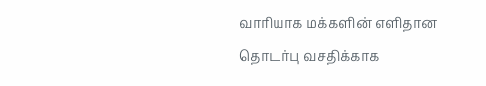வாரியாக மக்களின் எளிதான தொடர்பு வசதிக்காக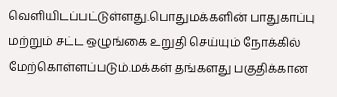வெளியிடப்பட்டுள்ளது.பொதுமக்களின் பாதுகாப்பு மற்றும் சட்ட ஒழுங்கை உறுதி செய்யும் நோக்கில் மேற்கொள்ளப்படும்.மக்கள் தங்களது பகுதிக்கான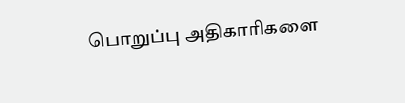பொறுப்பு அதிகாரிகளை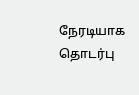நேரடியாக தொடர்பு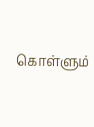கொள்ளும்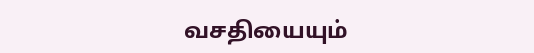வசதியையும்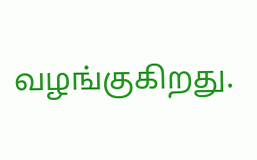வழங்குகிறது.